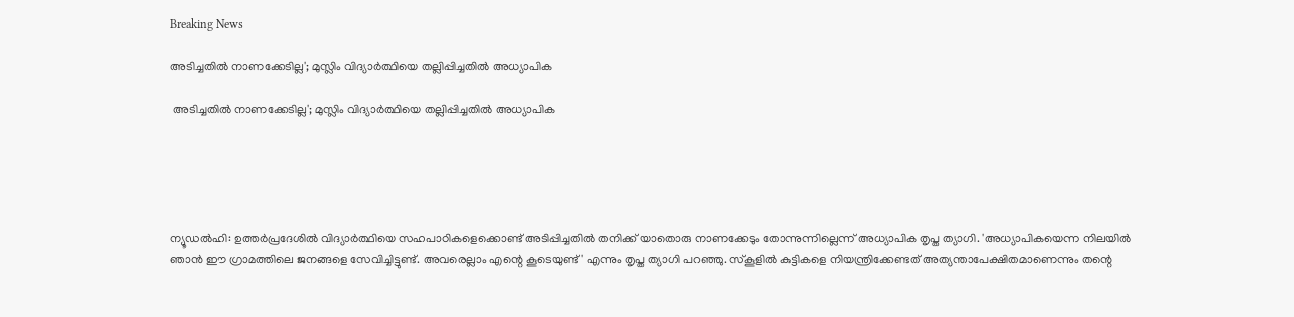Breaking News

അടിച്ചതില്‍ നാണക്കേടില്ല'; മുസ്ലിം വിദ്യാര്‍ത്ഥിയെ തല്ലിപ്പിച്ചതില്‍ അധ്യാപിക

 അടിച്ചതില്‍ നാണക്കേടില്ല'; മുസ്ലിം വിദ്യാര്‍ത്ഥിയെ തല്ലിപ്പിച്ചതില്‍ അധ്യാപിക





ന്യൂഡല്‍ഹി: ഉത്തര്‍പ്രദേശില്‍ വിദ്യാര്‍ത്ഥിയെ സഹപാഠികളെക്കൊണ്ട് അടിപ്പിച്ചതില്‍ തനിക്ക് യാതൊരു നാണക്കേടും തോന്നുന്നില്ലെന്ന് അധ്യാപിക തൃപ്ത ത്യാഗി. 'അധ്യാപികയെന്ന നിലയില്‍ ഞാന്‍ ഈ ഗ്രാമത്തിലെ ജനങ്ങളെ സേവിച്ചിട്ടുണ്ട്. അവരെല്ലാം എന്റെ കൂടെയുണ്ട്' എന്നും തൃപ്ത ത്യാഗി പറഞ്ഞു. സ്‌കൂളില്‍ കുട്ടികളെ നിയന്ത്രിക്കേണ്ടത് അത്യന്താപേക്ഷിതമാണെന്നും തന്റെ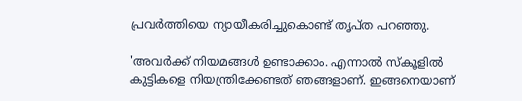പ്രവര്‍ത്തിയെ ന്യായീകരിച്ചുകൊണ്ട് തൃപ്ത പറഞ്ഞു.

'അവര്‍ക്ക് നിയമങ്ങള്‍ ഉണ്ടാക്കാം. എന്നാല്‍ സ്‌കൂളില്‍ കുട്ടികളെ നിയന്ത്രിക്കേണ്ടത് ഞങ്ങളാണ്. ഇങ്ങനെയാണ്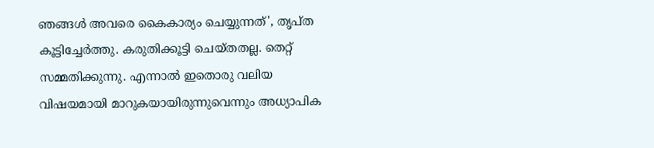ഞങ്ങള്‍ അവരെ കൈകാര്യം ചെയ്യുന്നത്', തൃപ്ത കൂട്ടിച്ചേര്‍ത്തു. കരുതിക്കൂട്ടി ചെയ്തതല്ല. തെറ്റ് സമ്മതിക്കുന്നു. എന്നാല്‍ ഇതൊരു വലിയ വിഷയമായി മാറുകയായിരുന്നുവെന്നും അധ്യാപിക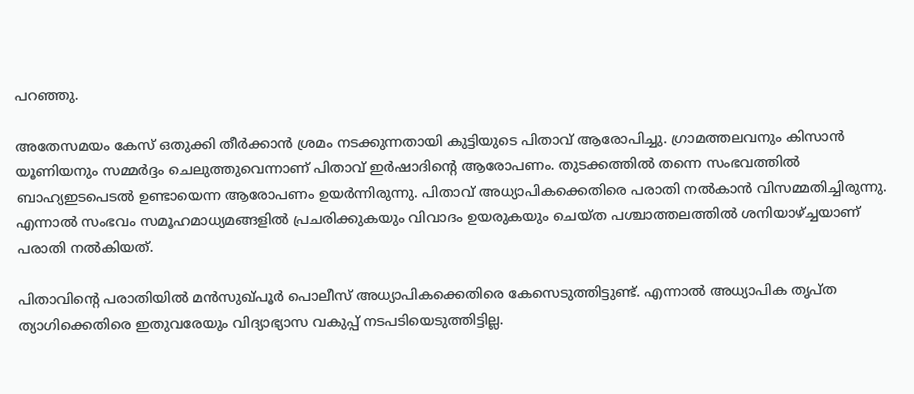പറഞ്ഞു.

അതേസമയം കേസ് ഒതുക്കി തീര്‍ക്കാന്‍ ശ്രമം നടക്കുന്നതായി കുട്ടിയുടെ പിതാവ് ആരോപിച്ചു. ഗ്രാമത്തലവനും കിസാന്‍ യൂണിയനും സമ്മര്‍ദ്ദം ചെലുത്തുവെന്നാണ് പിതാവ് ഇര്‍ഷാദിന്റെ ആരോപണം. തുടക്കത്തില്‍ തന്നെ സംഭവത്തില്‍ ബാഹ്യഇടപെടല്‍ ഉണ്ടായെന്ന ആരോപണം ഉയര്‍ന്നിരുന്നു. പിതാവ് അധ്യാപികക്കെതിരെ പരാതി നല്‍കാന്‍ വിസമ്മതിച്ചിരുന്നു. എന്നാല്‍ സംഭവം സമൂഹമാധ്യമങ്ങളില്‍ പ്രചരിക്കുകയും വിവാദം ഉയരുകയും ചെയ്ത പശ്ചാത്തലത്തില്‍ ശനിയാഴ്ച്ചയാണ് പരാതി നല്‍കിയത്.

പിതാവിന്റെ പരാതിയില്‍ മന്‍സുഖ്പൂര്‍ പൊലീസ് അധ്യാപികക്കെതിരെ കേസെടുത്തിട്ടുണ്ട്. എന്നാല്‍ അധ്യാപിക തൃപ്ത ത്യാഗിക്കെതിരെ ഇതുവരേയും വിദ്യാഭ്യാസ വകുപ്പ് നടപടിയെടുത്തിട്ടില്ല.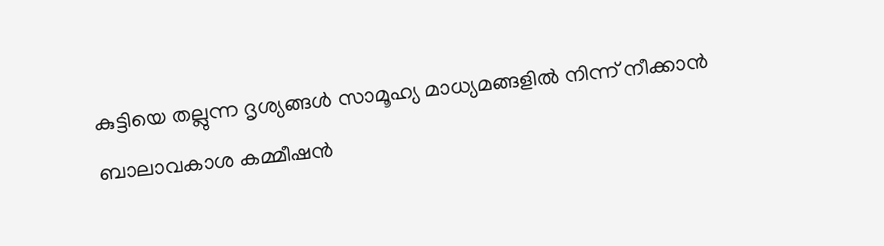കുട്ടിയെ തല്ലുന്ന ദൃശ്യങ്ങള്‍ സാമൂഹ്യ മാധ്യമങ്ങളില്‍ നിന്ന് നീക്കാന്‍ ബാലാവകാശ കമ്മീഷന്‍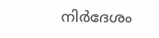നിര്‍ദേശം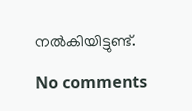നല്‍കിയിട്ടുണ്ട്.

No comments